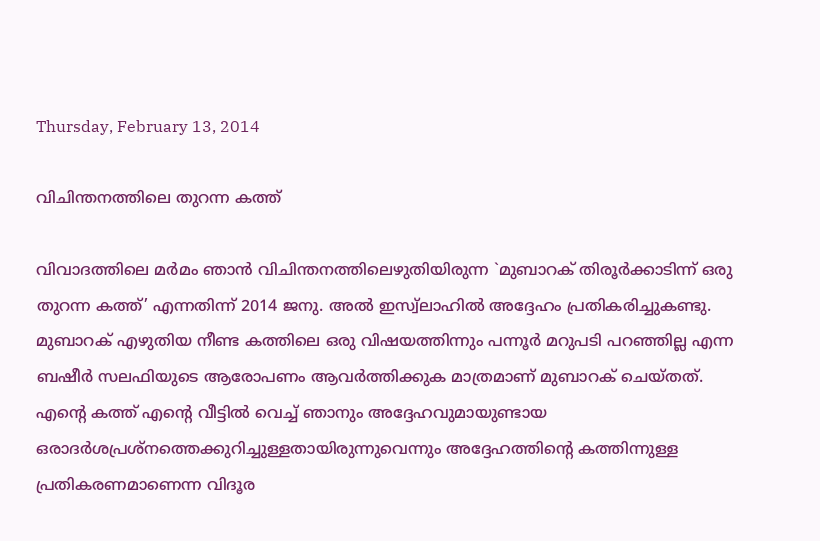Thursday, February 13, 2014

വിചിന്തനത്തിലെ തുറന്ന കത്ത്‌

വിവാദത്തിലെ മര്‍മം ഞാന്‍ വിചിന്തനത്തിലെഴുതിയിരുന്ന `മുബാറക്‌ തിരൂര്‍ക്കാടിന്ന്‌ ഒരു തുറന്ന കത്ത്‌’ എന്നതിന്ന്‌ 2014 ജനു. അല്‍ ഇസ്വ്‌ലാഹില്‍ അദ്ദേഹം പ്രതികരിച്ചുകണ്ടു. മുബാറക്‌ എഴുതിയ നീണ്ട കത്തിലെ ഒരു വിഷയത്തിന്നും പന്നൂര്‍ മറുപടി പറഞ്ഞില്ല എന്ന ബഷീര്‍ സലഫിയുടെ ആരോപണം ആവര്‍ത്തിക്കുക മാത്രമാണ്‌ മുബാറക്‌ ചെയ്‌തത്‌. എന്റെ കത്ത്‌ എന്റെ വീട്ടില്‍ വെച്ച്‌ ഞാനും അദ്ദേഹവുമായുണ്ടായ ഒരാദര്‍ശപ്രശ്‌നത്തെക്കുറിച്ചുള്ളതായിരുന്നുവെന്നും അദ്ദേഹത്തിന്റെ കത്തിന്നുള്ള പ്രതികരണമാണെന്ന വിദൂര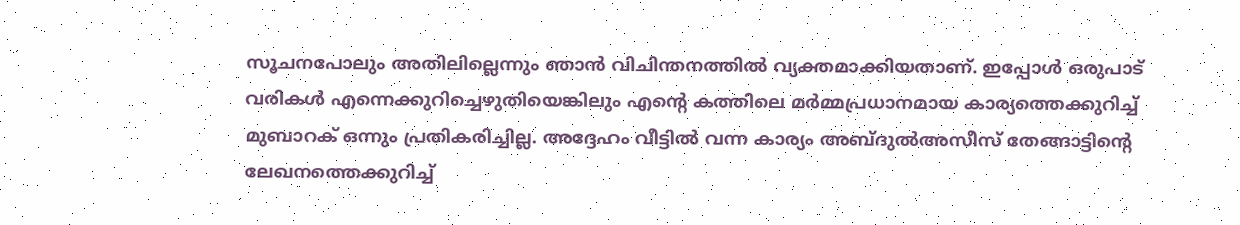സൂചനപോലും അതിലില്ലെന്നും ഞാന്‍ വിചിന്തനത്തില്‍ വ്യക്തമാക്കിയതാണ്‌. ഇപ്പോള്‍ ഒരുപാട്‌ വരികള്‍ എന്നെക്കുറിച്ചെഴുതിയെങ്കിലും എന്റെ കത്തിലെ മര്‍മ്മപ്രധാനമായ കാര്യത്തെക്കുറിച്ച്‌ മുബാറക്‌ ഒന്നും പ്രതികരിച്ചില്ല. അദ്ദേഹം വീട്ടില്‍ വന്ന കാര്യം അബ്‌ദുല്‍അസീസ്‌ തേങ്ങാട്ടിന്റെ ലേഖനത്തെക്കുറിച്ച്‌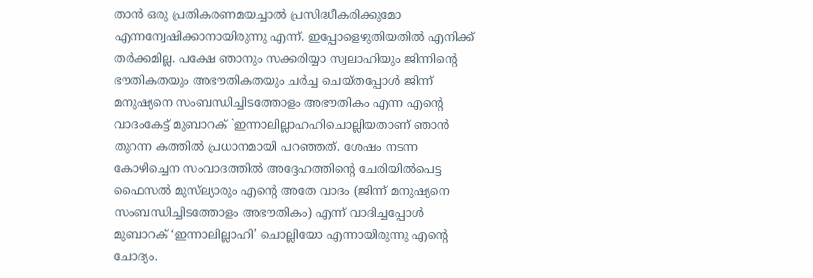താന്‍ ഒരു പ്രതികരണമയച്ചാല്‍ പ്രസിദ്ധീകരിക്കുമോ എന്നന്വേഷിക്കാനായിരുന്നു എന്ന്‌. ഇപ്പോളെഴുതിയതില്‍ എനിക്ക്‌ തര്‍ക്കമില്ല. പക്ഷേ ഞാനും സക്കരിയ്യാ സ്വലാഹിയും ജിന്നിന്റെ ഭൗതികതയും അഭൗതികതയും ചര്‍ച്ച ചെയ്‌തപ്പോള്‍ ജിന്ന്‌ മനുഷ്യനെ സംബന്ധിച്ചിടത്തോളം അഭൗതികം എന്ന എന്റെ വാദംകേട്ട്‌ മുബാറക്‌ `ഇന്നാലില്ലാഹഹിചൊല്ലിയതാണ്‌ ഞാന്‍ തുറന്ന കത്തില്‍ പ്രധാനമായി പറഞ്ഞത്‌. ശേഷം നടന്ന കോഴിച്ചെന സംവാദത്തില്‍ അദ്ദേഹത്തിന്റെ ചേരിയില്‍പെട്ട ഫൈസല്‍ മുസ്‌ല്യാരും എന്റെ അതേ വാദം (ജിന്ന്‌ മനുഷ്യനെ സംബന്ധിച്ചിടത്തോളം അഭൗതികം) എന്ന്‌ വാദിച്ചപ്പോള്‍ മുബാറക്‌ ‘ഇന്നാലില്ലാഹി’ ചൊല്ലിയോ എന്നായിരുന്നു എന്റെ ചോദ്യം.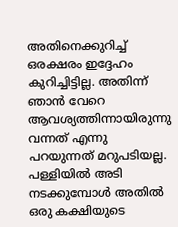അതിനെക്കുറിച്ച്‌ ഒരക്ഷരം ഇദ്ദേഹം കുറിച്ചിട്ടില്ല. അതിന്ന്‌ ഞാന്‍ വേറെ ആവശ്യത്തിന്നായിരുന്നു വന്നത്‌ എന്നു പറയുന്നത്‌ മറുപടിയല്ല. പള്ളിയില്‍ അടി നടക്കുമ്പോള്‍ അതില്‍ ഒരു കക്ഷിയുടെ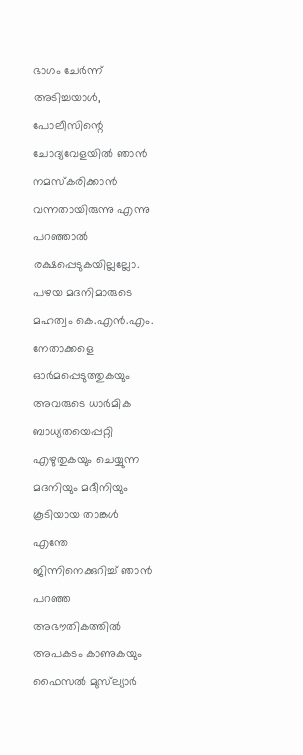ഭാഗം ചേര്‍ന്ന്‌ അടിച്ചയാള്‍, പോലീസിന്റെ ചോദ്യവേളയില്‍ ഞാന്‍ നമസ്‌കരിക്കാന്‍ വന്നതായിരുന്നു എന്നു പറഞ്ഞാല്‍ രക്ഷപ്പെടുകയില്ലല്ലോ. പഴയ മദനിമാരുടെ മഹത്വം കെ.എന്‍.എം. നേതാക്കളെ ഓര്‍മപ്പെടുത്തുകയും അവരുടെ ധാര്‍മിക ബാധ്യതയെപ്പറ്റി എഴുതുകയും ചെയ്യുന്ന മദനിയും മദീനിയും കൂടിയായ താങ്കള്‍ എന്തേ ജിന്നിനെക്കുറിച്ച്‌ ഞാന്‍ പറഞ്ഞ അഭൗതികത്തില്‍ അപകടം കാണുകയും ഫൈസല്‍ മുസ്‌ല്യാര്‍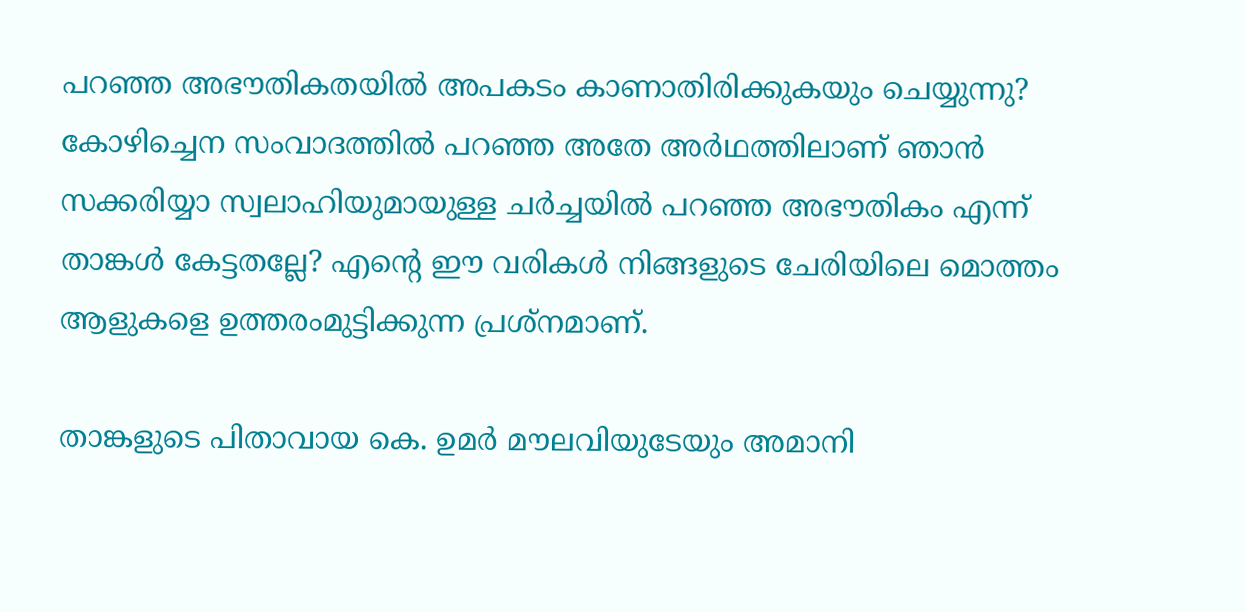പറഞ്ഞ അഭൗതികതയില്‍ അപകടം കാണാതിരിക്കുകയും ചെയ്യുന്നു? കോഴിച്ചെന സംവാദത്തില്‍ പറഞ്ഞ അതേ അര്‍ഥത്തിലാണ്‌ ഞാന്‍ സക്കരിയ്യാ സ്വലാഹിയുമായുള്ള ചര്‍ച്ചയില്‍ പറഞ്ഞ അഭൗതികം എന്ന്‌ താങ്കള്‍ കേട്ടതല്ലേ? എന്റെ ഈ വരികള്‍ നിങ്ങളുടെ ചേരിയിലെ മൊത്തം ആളുകളെ ഉത്തരംമുട്ടിക്കുന്ന പ്രശ്‌നമാണ്‌.

താങ്കളുടെ പിതാവായ കെ. ഉമര്‍ മൗലവിയുടേയും അമാനി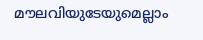മൗലവിയുടേയുമെല്ലാം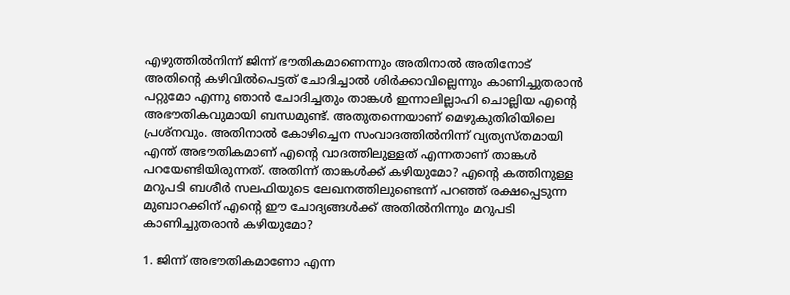എഴുത്തില്‍നിന്ന്‌ ജിന്ന്‌ ഭൗതികമാണെന്നും അതിനാല്‍ അതിനോട്‌ അതിന്റെ കഴിവില്‍പെട്ടത്‌ ചോദിച്ചാല്‍ ശിര്‍ക്കാവില്ലെന്നും കാണിച്ചുതരാന്‍ പറ്റുമോ എന്നു ഞാന്‍ ചോദിച്ചതും താങ്കള്‍ ഇന്നാലില്ലാഹി ചൊല്ലിയ എന്റെ അഭൗതികവുമായി ബന്ധമുണ്ട്‌. അതുതന്നെയാണ്‌ മെഴുകുതിരിയിലെ പ്രശ്‌നവും. അതിനാല്‍ കോഴിച്ചെന സംവാദത്തില്‍നിന്ന്‌ വ്യത്യസ്‌തമായി എന്ത്‌ അഭൗതികമാണ്‌ എന്റെ വാദത്തിലുള്ളത്‌ എന്നതാണ്‌ താങ്കള്‍ പറയേണ്ടിയിരുന്നത്‌. അതിന്ന്‌ താങ്കള്‍ക്ക്‌ കഴിയുമോ? എന്റെ കത്തിനുള്ള മറുപടി ബശീര്‍ സലഫിയുടെ ലേഖനത്തിലുണ്ടെന്ന്‌ പറഞ്ഞ്‌ രക്ഷപ്പെടുന്ന മുബാറക്കിന്‌ എന്റെ ഈ ചോദ്യങ്ങള്‍ക്ക്‌ അതില്‍നിന്നും മറുപടി കാണിച്ചുതരാന്‍ കഴിയുമോ?

1. ജിന്ന്‌ അഭൗതികമാണോ എന്ന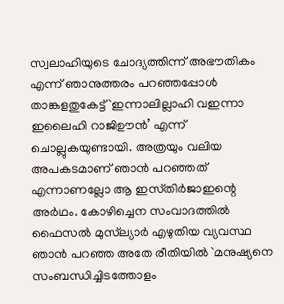സ്വലാഹിയുടെ ചോദ്യത്തിന്ന്‌ അഭൗതികം എന്ന്‌ ഞാനുത്തരം പറഞ്ഞപ്പോള്‍ താങ്കളതുകേട്ട്‌ `ഇന്നാലില്ലാഹി വഇന്നാ ഇലൈഹി റാജിഊന്‍’ എന്ന്‌ ചൊല്ലുകയുണ്ടായി. അത്രയും വലിയ അപകടമാണ്‌ ഞാന്‍ പറഞ്ഞത്‌ എന്നാണല്ലോ ആ ഇസ്‌തിര്‍ജാഇന്റെ അര്‍ഥം. കോഴിച്ചെന സംവാദത്തില്‍ ഫൈസല്‍ മുസ്‌ല്യാര്‍ എഴുതിയ വ്യവസ്ഥ ഞാന്‍ പറഞ്ഞ അതേ രീതിയില്‍ `മനുഷ്യനെ സംബന്ധിച്ചിടത്തോളം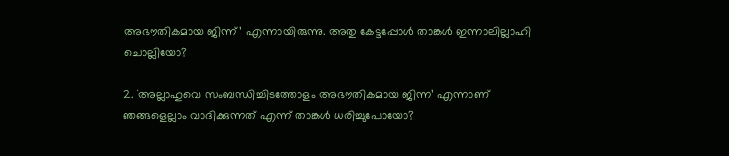അഭൗതികമായ ജിന്ന്‌’ എന്നായിരുന്നു. അതു കേട്ടപ്പോള്‍ താങ്കള്‍ ഇന്നാലില്ലാഹി ചൊല്ലിയോ?

2. `അല്ലാഹുവെ സംബന്ധിച്ചിടത്തോളം അഭൗതികമായ ജിന്ന’ എന്നാണ്‌ ഞങ്ങളെല്ലാം വാദിക്കുന്നത്‌ എന്ന്‌ താങ്കള്‍ ധരിച്ചുപോയോ?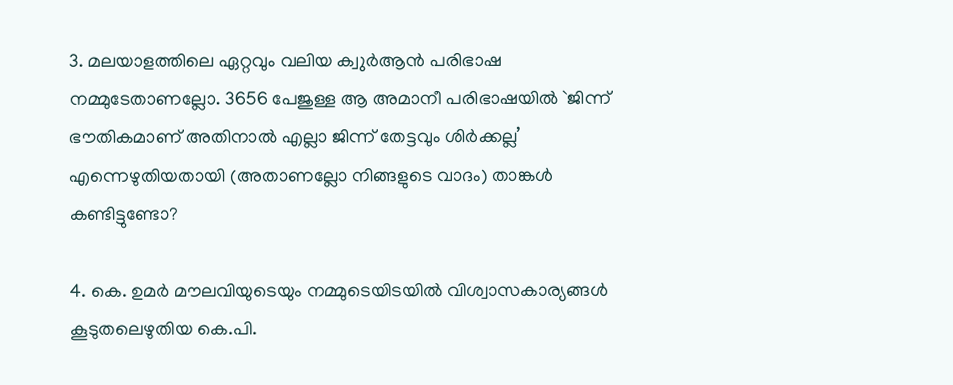3. മലയാളത്തിലെ ഏറ്റവും വലിയ ക്വുര്‍ആന്‍ പരിഭാഷ നമ്മുടേതാണല്ലോ. 3656 പേജുള്ള ആ അമാനീ പരിഭാഷയില്‍ `ജിന്ന്‌ ഭൗതികമാണ്‌ അതിനാല്‍ എല്ലാ ജിന്ന്‌ തേട്ടവും ശിര്‍ക്കല്ല’ എന്നെഴുതിയതായി (അതാണല്ലോ നിങ്ങളുടെ വാദം) താങ്കള്‍ കണ്ടിട്ടുണ്ടോ?

4. കെ. ഉമര്‍ മൗലവിയുടെയും നമ്മുടെയിടയില്‍ വിശ്വാസകാര്യങ്ങള്‍ കൂടുതലെഴുതിയ കെ.പി.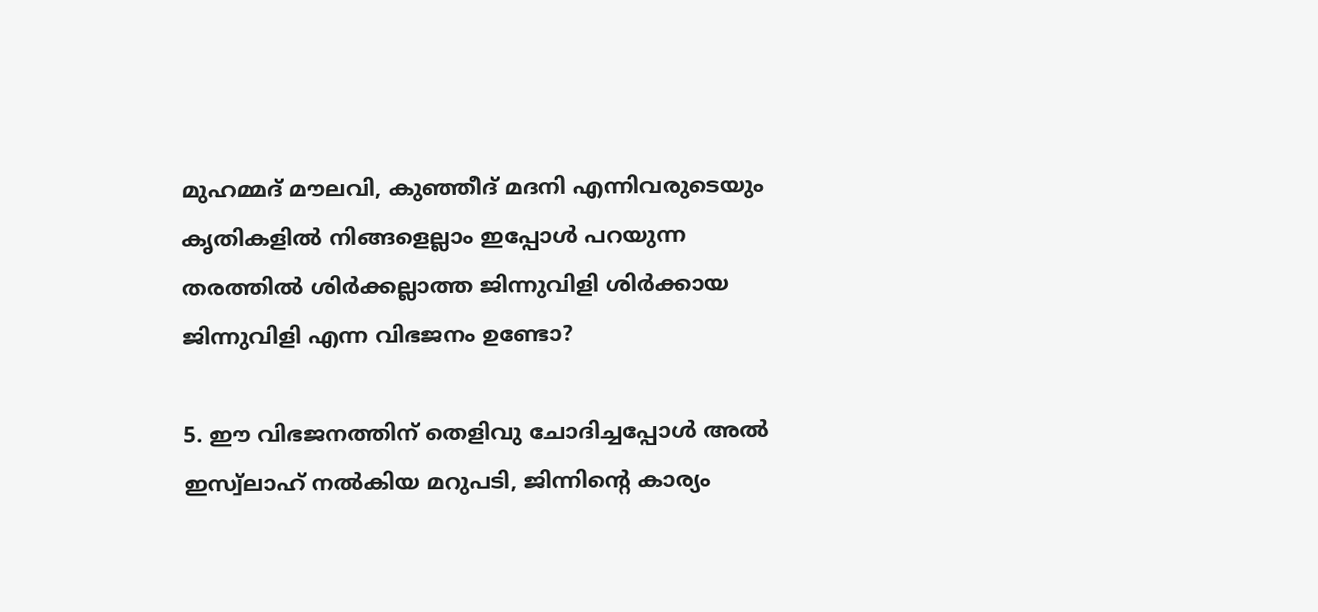മുഹമ്മദ്‌ മൗലവി, കുഞ്ഞീദ്‌ മദനി എന്നിവരുടെയും കൃതികളില്‍ നിങ്ങളെല്ലാം ഇപ്പോള്‍ പറയുന്ന തരത്തില്‍ ശിര്‍ക്കല്ലാത്ത ജിന്നുവിളി ശിര്‍ക്കായ ജിന്നുവിളി എന്ന വിഭജനം ഉണ്ടോ?

5. ഈ വിഭജനത്തിന്‌ തെളിവു ചോദിച്ചപ്പോള്‍ അല്‍ ഇസ്വ്‌ലാഹ്‌ നല്‍കിയ മറുപടി, ജിന്നിന്റെ കാര്യം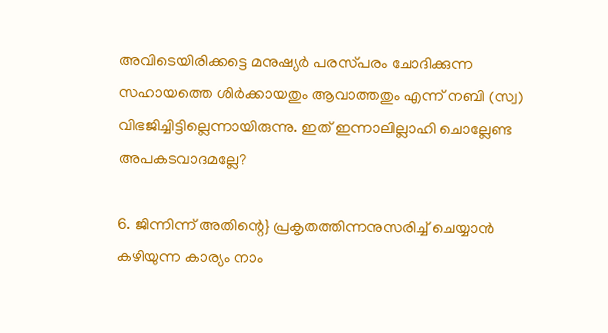അവിടെയിരിക്കട്ടെ മനുഷ്യര്‍ പരസ്‌പരം ചോദിക്കുന്ന സഹായത്തെ ശിര്‍ക്കായതും ആവാത്തതും എന്ന്‌ നബി (സ്വ) വിഭജിച്ചിട്ടില്ലെന്നായിരുന്നു. ഇത്‌ ഇന്നാലില്ലാഹി ചൊല്ലേണ്ട അപകടവാദമല്ലേ?

6. ജിന്നിന്ന്‌ അതിന്റെ} പ്രകൃതത്തിന്നനുസരിച്ച്‌ ചെയ്യാന്‍ കഴിയുന്ന കാര്യം നാം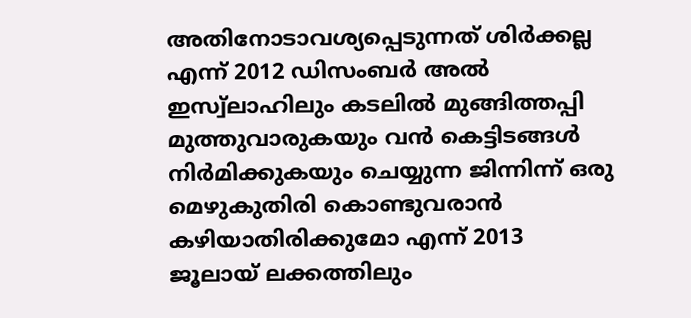അതിനോടാവശ്യപ്പെടുന്നത്‌ ശിര്‍ക്കല്ല എന്ന്‌ 2012 ഡിസംബര്‍ അല്‍ ഇസ്വ്‌ലാഹിലും കടലില്‍ മുങ്ങിത്തപ്പി മുത്തുവാരുകയും വന്‍ കെട്ടിടങ്ങള്‍ നിര്‍മിക്കുകയും ചെയ്യുന്ന ജിന്നിന്ന്‌ ഒരു മെഴുകുതിരി കൊണ്ടുവരാന്‍ കഴിയാതിരിക്കുമോ എന്ന്‌ 2013 ജൂലായ്‌ ലക്കത്തിലും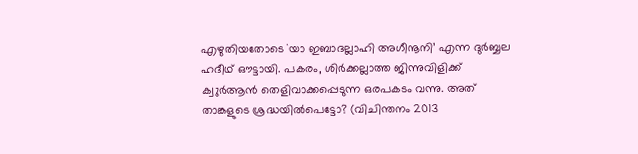എഴുതിയതോടെ `യാ ഇബാദല്ലാഹി അഗീനൂനി’ എന്ന ദുര്‍ബ്ബല ഹദീഥ്‌ ഔട്ടായി. പകരം, ശിര്‍ക്കല്ലാത്ത ജിന്നുവിളിക്ക്‌ ക്വുര്‍ആന്‍ തെളിവാക്കപ്പെടുന്ന ഒരപകടം വന്നു. അത്‌ താങ്കളുടെ ശ്രദ്ധയില്‍പെട്ടോ? (വിചിന്തനം 2013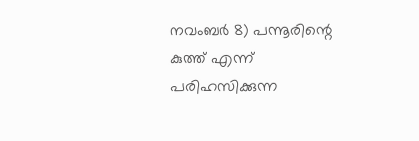നവംബര്‍ 8) പന്നൂരിന്റെ കുത്ത്‌ എന്ന്‌ പരിഹസിക്കുന്ന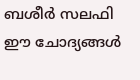ബശീര്‍ സലഫി ഈ ചോദ്യങ്ങള്‍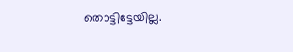തൊട്ടിട്ടേയില്ല.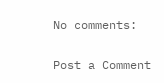No comments:

Post a Comment